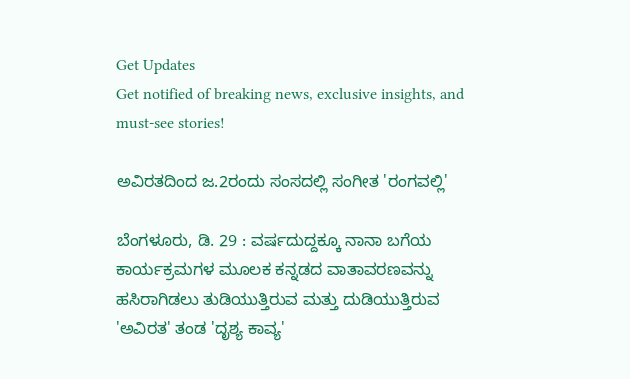Get Updates
Get notified of breaking news, exclusive insights, and must-see stories!

ಅವಿರತದಿಂದ ಜ.2ರಂದು ಸಂಸದಲ್ಲಿ ಸಂಗೀತ 'ರಂಗವಲ್ಲಿ'

ಬೆಂಗಳೂರು, ಡಿ. 29 : ವರ್ಷದುದ್ದಕ್ಕೂ ನಾನಾ ಬಗೆಯ ಕಾರ್ಯಕ್ರಮಗಳ ಮೂಲಕ ಕನ್ನಡದ ವಾತಾವರಣವನ್ನು ಹಸಿರಾಗಿಡಲು ತುಡಿಯುತ್ತಿರುವ ಮತ್ತು ದುಡಿಯುತ್ತಿರುವ 'ಅವಿರತ' ತಂಡ 'ದೃಶ್ಯ ಕಾವ್ಯ'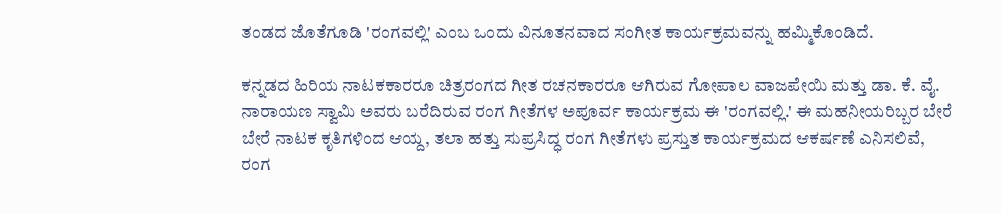ತಂಡದ ಜೊತೆಗೂಡಿ 'ರಂಗವಲ್ಲಿ' ಎಂಬ ಒಂದು ವಿನೂತನವಾದ ಸಂಗೀತ ಕಾರ್ಯಕ್ರಮವನ್ನು ಹಮ್ಮಿಕೊಂಡಿದೆ.

ಕನ್ನಡದ ಹಿರಿಯ ನಾಟಕಕಾರರೂ ಚಿತ್ರರಂಗದ ಗೀತ ರಚನಕಾರರೂ ಆಗಿರುವ ಗೋಪಾಲ ವಾಜಪೇಯಿ ಮತ್ತು ಡಾ. ಕೆ. ವೈ. ನಾರಾಯಣ ಸ್ವಾಮಿ ಅವರು ಬರೆದಿರುವ ರಂಗ ಗೀತೆಗಳ ಅಪೂರ್ವ ಕಾರ್ಯಕ್ರಮ ಈ 'ರಂಗವಲ್ಲಿ.' ಈ ಮಹನೀಯರಿಬ್ಬರ ಬೇರೆ ಬೇರೆ ನಾಟಕ ಕೃತಿಗಳಿಂದ ಆಯ್ದ, ತಲಾ ಹತ್ತು ಸುಪ್ರಸಿದ್ಧ ರಂಗ ಗೀತೆಗಳು ಪ್ರಸ್ತುತ ಕಾರ್ಯಕ್ರಮದ ಆಕರ್ಷಣೆ ಎನಿಸಲಿವೆ, ರಂಗ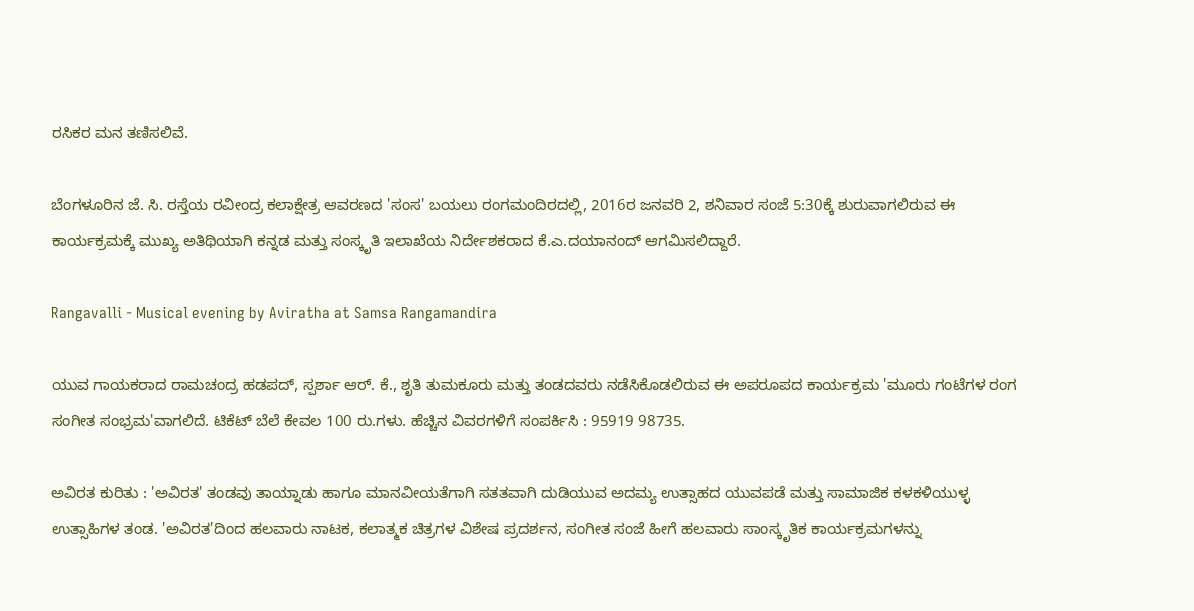ರಸಿಕರ ಮನ ತಣಿಸಲಿವೆ.

ಬೆಂಗಳೂರಿನ ಜೆ. ಸಿ. ರಸ್ತೆಯ ರವೀಂದ್ರ ಕಲಾಕ್ಷೇತ್ರ ಆವರಣದ 'ಸಂಸ' ಬಯಲು ರಂಗಮಂದಿರದಲ್ಲಿ, 2016ರ ಜನವರಿ 2, ಶನಿವಾರ ಸಂಜೆ 5:30ಕ್ಕೆ ಶುರುವಾಗಲಿರುವ ಈ ಕಾರ್ಯಕ್ರಮಕ್ಕೆ ಮುಖ್ಯ ಅತಿಥಿಯಾಗಿ ಕನ್ನಡ ಮತ್ತು ಸಂಸ್ಕೃತಿ ಇಲಾಖೆಯ ನಿರ್ದೇಶಕರಾದ ಕೆ.ಎ.ದಯಾನಂದ್ ಆಗಮಿಸಲಿದ್ದಾರೆ.

Rangavalli - Musical evening by Aviratha at Samsa Rangamandira

ಯುವ ಗಾಯಕರಾದ ರಾಮಚಂದ್ರ ಹಡಪದ್, ಸ್ಪರ್ಶಾ ಆರ್. ಕೆ., ಶೃತಿ ತುಮಕೂರು ಮತ್ತು ತಂಡದವರು ನಡೆಸಿಕೊಡಲಿರುವ ಈ ಅಪರೂಪದ ಕಾರ್ಯಕ್ರಮ 'ಮೂರು ಗಂಟೆಗಳ ರಂಗ ಸಂಗೀತ ಸಂಭ್ರಮ'ವಾಗಲಿದೆ. ಟಿಕೆಟ್ ಬೆಲೆ ಕೇವಲ 100 ರು.ಗಳು. ಹೆಚ್ಚಿನ ವಿವರಗಳಿಗೆ ಸಂಪರ್ಕಿಸಿ : 95919 98735.

ಅವಿರತ ಕುರಿತು : 'ಅವಿರತ' ತಂಡವು ತಾಯ್ನಾಡು ಹಾಗೂ ಮಾನವೀಯತೆಗಾಗಿ ಸತತವಾಗಿ ದುಡಿಯುವ ಅದಮ್ಯ ಉತ್ಸಾಹದ ಯುವಪಡೆ ಮತ್ತು ಸಾಮಾಜಿಕ ಕಳಕಳಿಯುಳ್ಳ ಉತ್ಸಾಹಿಗಳ ತಂಡ. 'ಅವಿರತ'ದಿಂದ ಹಲವಾರು ನಾಟಕ, ಕಲಾತ್ಮಕ ಚಿತ್ರಗಳ ವಿಶೇಷ ಪ್ರದರ್ಶನ, ಸಂಗೀತ ಸಂಜೆ ಹೀಗೆ ಹಲವಾರು ಸಾಂಸ್ಕೃತಿಕ ಕಾರ್ಯಕ್ರಮಗಳನ್ನು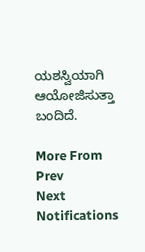ಯಶಸ್ವಿಯಾಗಿ ಆಯೋಜಿಸುತ್ತಾ ಬಂದಿದೆ.

More From
Prev
Next
Notifications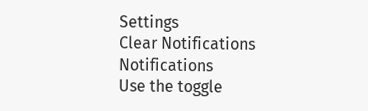Settings
Clear Notifications
Notifications
Use the toggle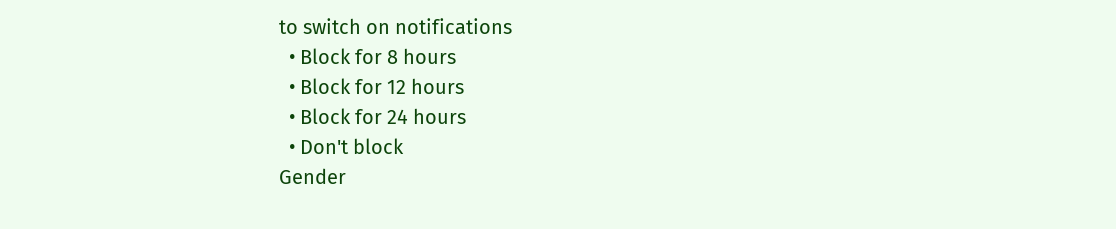to switch on notifications
  • Block for 8 hours
  • Block for 12 hours
  • Block for 24 hours
  • Don't block
Gender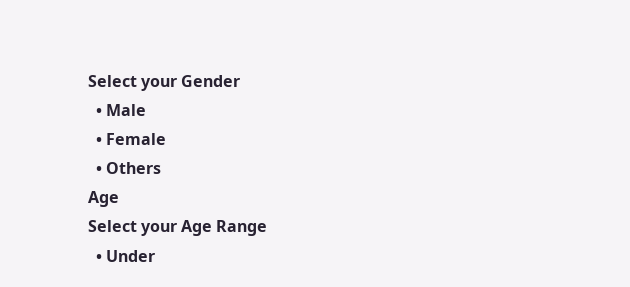Select your Gender
  • Male
  • Female
  • Others
Age
Select your Age Range
  • Under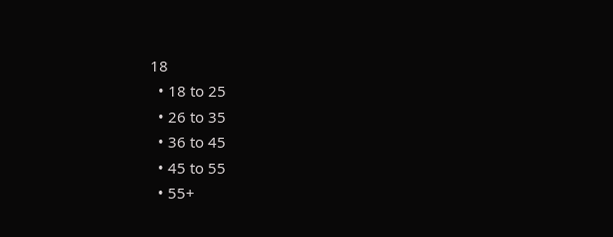18
  • 18 to 25
  • 26 to 35
  • 36 to 45
  • 45 to 55
  • 55+